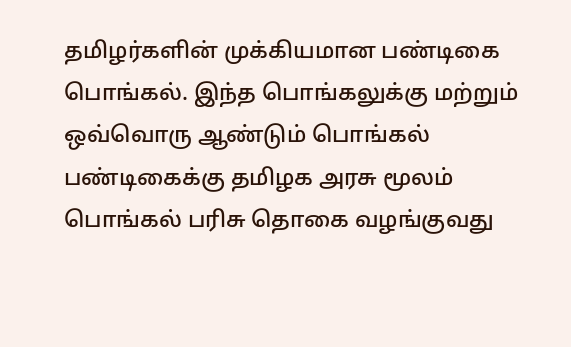தமிழர்களின் முக்கியமான பண்டிகை பொங்கல். இந்த பொங்கலுக்கு மற்றும் ஒவ்வொரு ஆண்டும் பொங்கல் பண்டிகைக்கு தமிழக அரசு மூலம் பொங்கல் பரிசு தொகை வழங்குவது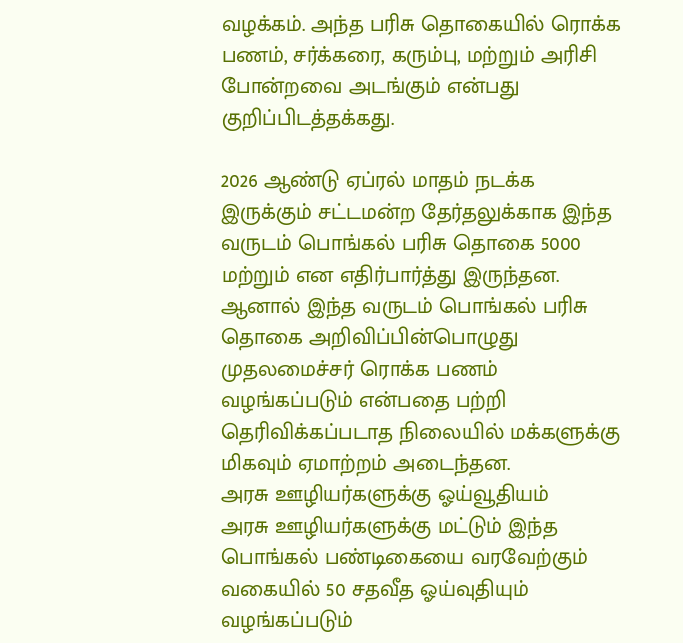வழக்கம். அந்த பரிசு தொகையில் ரொக்க பணம், சர்க்கரை, கரும்பு, மற்றும் அரிசி போன்றவை அடங்கும் என்பது குறிப்பிடத்தக்கது.

2026 ஆண்டு ஏப்ரல் மாதம் நடக்க இருக்கும் சட்டமன்ற தேர்தலுக்காக இந்த வருடம் பொங்கல் பரிசு தொகை 5000 மற்றும் என எதிர்பார்த்து இருந்தன. ஆனால் இந்த வருடம் பொங்கல் பரிசு தொகை அறிவிப்பின்பொழுது முதலமைச்சர் ரொக்க பணம் வழங்கப்படும் என்பதை பற்றி தெரிவிக்கப்படாத நிலையில் மக்களுக்கு மிகவும் ஏமாற்றம் அடைந்தன.
அரசு ஊழியர்களுக்கு ஓய்வூதியம்
அரசு ஊழியர்களுக்கு மட்டும் இந்த பொங்கல் பண்டிகையை வரவேற்கும் வகையில் 50 சதவீத ஓய்வுதியும் வழங்கப்படும்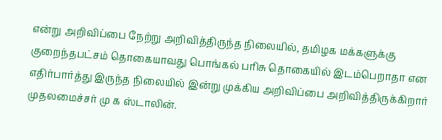என்று அறிவிப்பை நேற்று அறிவித்திருந்த நிலையில், தமிழக மக்களுக்கு குறைந்தபட்சம் தொகையாவது பொங்கல் பரிசு தொகையில் இடம்பெறாதா என எதிர்பார்த்து இருந்த நிலையில் இன்று முக்கிய அறிவிப்பை அறிவித்திருக்கிறார் முதலமைச்சர் மு க ஸ்டாலின்.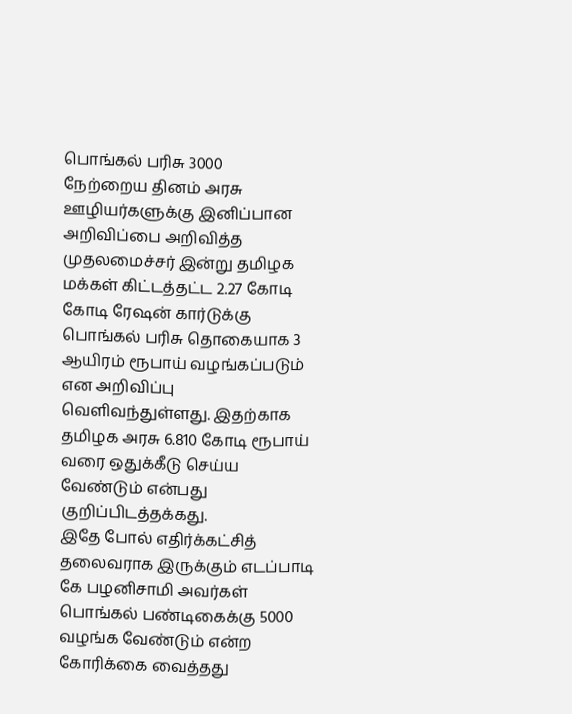பொங்கல் பரிசு 3000
நேற்றைய தினம் அரசு ஊழியர்களுக்கு இனிப்பான அறிவிப்பை அறிவித்த முதலமைச்சர் இன்று தமிழக மக்கள் கிட்டத்தட்ட 2.27 கோடி கோடி ரேஷன் கார்டுக்கு பொங்கல் பரிசு தொகையாக 3 ஆயிரம் ரூபாய் வழங்கப்படும் என அறிவிப்பு வெளிவந்துள்ளது. இதற்காக தமிழக அரசு 6.810 கோடி ரூபாய் வரை ஒதுக்கீடு செய்ய வேண்டும் என்பது குறிப்பிடத்தக்கது.
இதே போல் எதிர்க்கட்சித் தலைவராக இருக்கும் எடப்பாடி கே பழனிசாமி அவர்கள் பொங்கல் பண்டிகைக்கு 5000 வழங்க வேண்டும் என்ற கோரிக்கை வைத்தது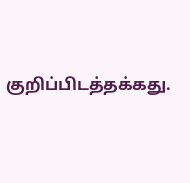குறிப்பிடத்தக்கது.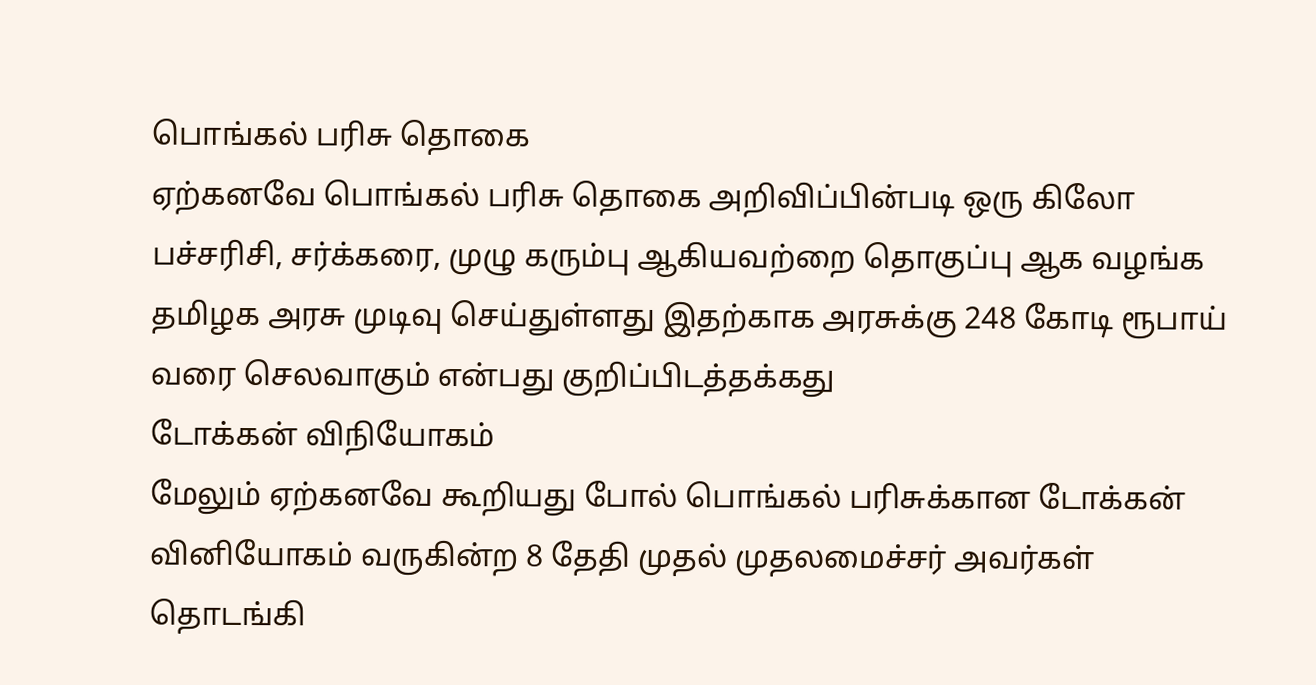பொங்கல் பரிசு தொகை
ஏற்கனவே பொங்கல் பரிசு தொகை அறிவிப்பின்படி ஒரு கிலோ பச்சரிசி, சர்க்கரை, முழு கரும்பு ஆகியவற்றை தொகுப்பு ஆக வழங்க தமிழக அரசு முடிவு செய்துள்ளது இதற்காக அரசுக்கு 248 கோடி ரூபாய் வரை செலவாகும் என்பது குறிப்பிடத்தக்கது
டோக்கன் விநியோகம்
மேலும் ஏற்கனவே கூறியது போல் பொங்கல் பரிசுக்கான டோக்கன் வினியோகம் வருகின்ற 8 தேதி முதல் முதலமைச்சர் அவர்கள் தொடங்கி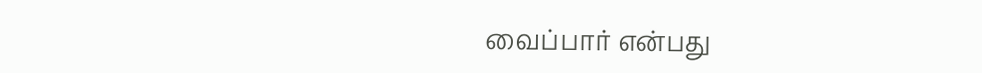வைப்பார் என்பது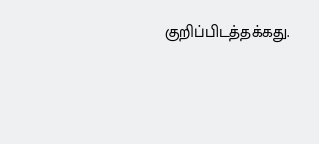குறிப்பிடத்தக்கது.